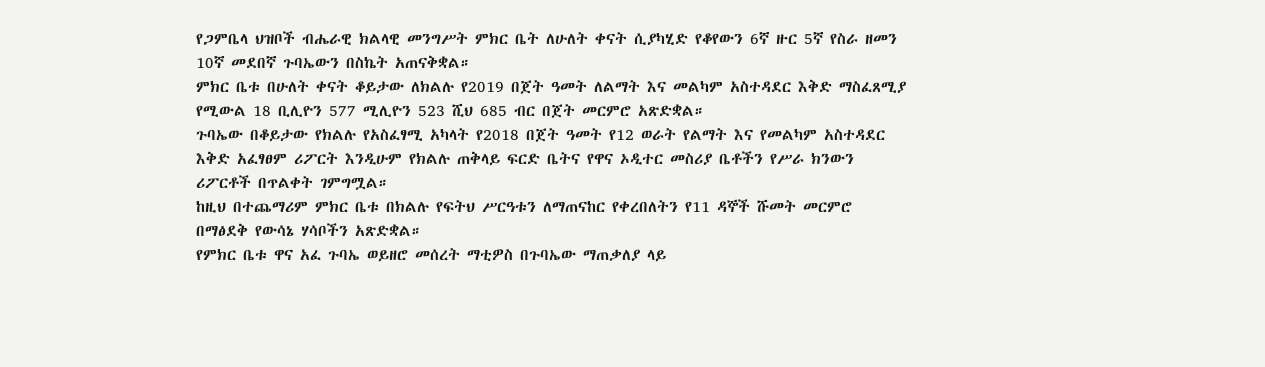የጋምቤላ ህዝቦች ብሔራዊ ክልላዊ መንግሥት ምክር ቤት ለሁለት ቀናት ሲያካሂድ የቆየውን 6ኛ ዙር 5ኛ የስራ ዘመን 10ኛ መደበኛ ጉባኤውን በስኬት አጠናቅቋል።
ምክር ቤቱ በሁለት ቀናት ቆይታው ለክልሉ የ2019 በጀት ዓመት ለልማት እና መልካም አስተዳደር እቅድ ማስፈጸሚያ የሚውል 18 ቢሊዮን 577 ሚሊዮን 523 ሺህ 685 ብር በጀት መርምሮ አጽድቋል።
ጉባኤው በቆይታው የክልሉ የአስፈፃሚ አካላት የ2018 በጀት ዓመት የ12 ወራት የልማት እና የመልካም አስተዳደር እቅድ አፈፃፀም ሪፖርት እንዲሁም የክልሉ ጠቅላይ ፍርድ ቤትና የዋና ኦዲተር መስሪያ ቤቶችን የሥራ ክንውን ሪፖርቶች በጥልቀት ገምግሟል።
ከዚህ በተጨማሪም ምክር ቤቱ በክልሉ የፍትህ ሥርዓቱን ለማጠናከር የቀረበለትን የ11 ዳኞች ሹመት መርምሮ በማፅደቅ የውሳኔ ሃሳቦችን አጽድቋል።
የምክር ቤቱ ዋና አፈ ጉባኤ ወይዘሮ መሰረት ማቲዎስ በጉባኤው ማጠቃለያ ላይ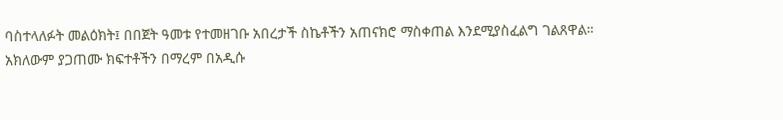ባስተላለፉት መልዕክት፤ በበጀት ዓመቱ የተመዘገቡ አበረታች ስኬቶችን አጠናክሮ ማስቀጠል እንደሚያስፈልግ ገልጸዋል።
አክለውም ያጋጠሙ ክፍተቶችን በማረም በአዲሱ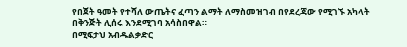የበጀት ዓመት የተሻለ ውጤትና ፈጣን ልማት ለማስመዝገብ በየደረጃው የሚገኙ አካላት በቅንጅት ሊሰሩ እንደሚገባ አሳስበዋል።
በሚፍታህ አብዱልቃድር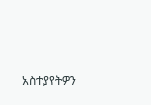አስተያየትዎን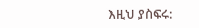እዚህ ያስፍሩ: